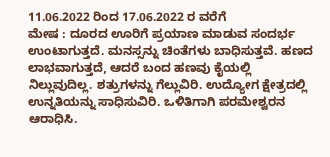11.06.2022 ರಿಂದ 17.06.2022 ರ ವರೆಗೆ
ಮೇಷ : ದೂರದ ಊರಿಗೆ ಪ್ರಯಾಣ ಮಾಡುವ ಸಂದರ್ಭ ಉಂಟಾಗುತ್ತದೆ. ಮನಸ್ಸನ್ನು ಚಿಂತೆಗಳು ಬಾಧಿಸುತ್ತವೆ. ಹಣದ ಲಾಭವಾಗುತ್ತದೆ, ಆದರೆ ಬಂದ ಹಣವು ಕೈಯಲ್ಲಿ ನಿಲ್ಲುವುದಿಲ್ಲ. ಶತ್ರುಗಳನ್ನು ಗೆಲ್ಲುವಿರಿ. ಉದ್ಯೋಗ ಕ್ಷೇತ್ರದಲ್ಲಿ ಉನ್ನತಿಯನ್ನು ಸಾಧಿಸುವಿರಿ. ಒಳಿತಿಗಾಗಿ ಪರಮೇಶ್ವರನ ಆರಾಧಿಸಿ.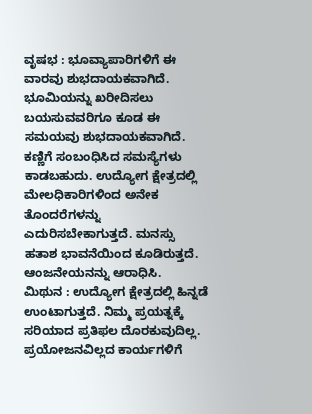ವೃಷಭ : ಭೂವ್ಯಾಪಾರಿಗಳಿಗೆ ಈ ವಾರವು ಶುಭದಾಯಕವಾಗಿದೆ. ಭೂಮಿಯನ್ನು ಖರೀದಿಸಲು ಬಯಸುವವರಿಗೂ ಕೂಡ ಈ ಸಮಯವು ಶುಭದಾಯಕವಾಗಿದೆ. ಕಣ್ಣಿಗೆ ಸಂಬಂಧಿಸಿದ ಸಮಸ್ಯೆಗಳು ಕಾಡಬಹುದು. ಉದ್ಯೋಗ ಕ್ಷೇತ್ರದಲ್ಲಿ ಮೇಲಧಿಕಾರಿಗಳಿಂದ ಅನೇಕ ತೊಂದರೆಗಳನ್ನು ಎದುರಿಸಬೇಕಾಗುತ್ತದೆ. ಮನಸ್ಸು ಹತಾಶ ಭಾವನೆಯಿಂದ ಕೂಡಿರುತ್ತದೆ. ಆಂಜನೇಯನನ್ನು ಆರಾಧಿಸಿ.
ಮಿಥುನ : ಉದ್ಯೋಗ ಕ್ಷೇತ್ರದಲ್ಲಿ ಹಿನ್ನಡೆ ಉಂಟಾಗುತ್ತದೆ. ನಿಮ್ಮ ಪ್ರಯತ್ನಕ್ಕೆ ಸರಿಯಾದ ಪ್ರತಿಫಲ ದೊರಕುವುದಿಲ್ಲ. ಪ್ರಯೋಜನವಿಲ್ಲದ ಕಾರ್ಯಗಳಿಗೆ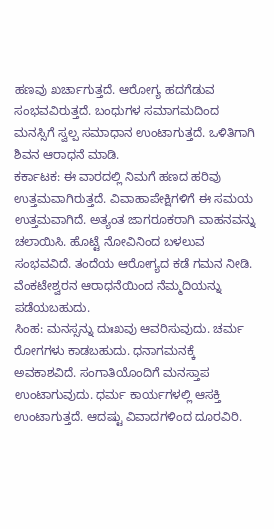ಹಣವು ಖರ್ಚಾಗುತ್ತದೆ. ಆರೋಗ್ಯ ಹದಗೆಡುವ ಸಂಭವವಿರುತ್ತದೆ. ಬಂಧುಗಳ ಸಮಾಗಮದಿಂದ ಮನಸ್ಸಿಗೆ ಸ್ವಲ್ಪ ಸಮಾಧಾನ ಉಂಟಾಗುತ್ತದೆ. ಒಳಿತಿಗಾಗಿ ಶಿವನ ಆರಾಧನೆ ಮಾಡಿ.
ಕರ್ಕಾಟಕ: ಈ ವಾರದಲ್ಲಿ ನಿಮಗೆ ಹಣದ ಹರಿವು ಉತ್ತಮವಾಗಿರುತ್ತದೆ. ವಿವಾಹಾಪೇಕ್ಷಿಗಳಿಗೆ ಈ ಸಮಯ ಉತ್ತಮವಾಗಿದೆ. ಅತ್ಯಂತ ಜಾಗರೂಕರಾಗಿ ವಾಹನವನ್ನು ಚಲಾಯಿಸಿ. ಹೊಟ್ಟೆ ನೋವಿನಿಂದ ಬಳಲುವ ಸಂಭವವಿದೆ. ತಂದೆಯ ಆರೋಗ್ಯದ ಕಡೆ ಗಮನ ನೀಡಿ. ವೆಂಕಟೇಶ್ವರನ ಆರಾಧನೆಯಿಂದ ನೆಮ್ಮದಿಯನ್ನು ಪಡೆಯಬಹುದು.
ಸಿಂಹ: ಮನಸ್ಸನ್ನು ದುಃಖವು ಆವರಿಸುವುದು. ಚರ್ಮ ರೋಗಗಳು ಕಾಡಬಹುದು. ಧನಾಗಮನಕ್ಕೆ ಅವಕಾಶವಿದೆ. ಸಂಗಾತಿಯೊಂದಿಗೆ ಮನಸ್ತಾಪ ಉಂಟಾಗುವುದು. ಧರ್ಮ ಕಾರ್ಯಗಳಲ್ಲಿ ಆಸಕ್ತಿ ಉಂಟಾಗುತ್ತದೆ. ಆದಷ್ಟು ವಿವಾದಗಳಿಂದ ದೂರವಿರಿ.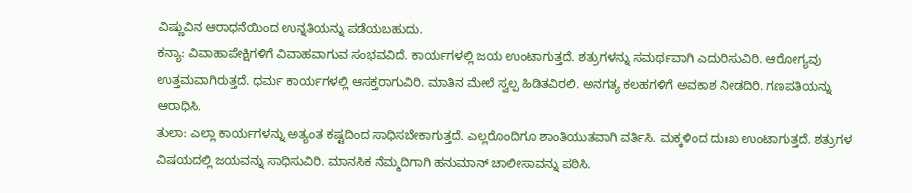ವಿಷ್ಣುವಿನ ಆರಾಧನೆಯಿಂದ ಉನ್ನತಿಯನ್ನು ಪಡೆಯಬಹುದು.
ಕನ್ಯಾ: ವಿವಾಹಾಪೇಕ್ಷಿಗಳಿಗೆ ವಿವಾಹವಾಗುವ ಸಂಭವವಿದೆ. ಕಾರ್ಯಗಳಲ್ಲಿ ಜಯ ಉಂಟಾಗುತ್ತದೆ. ಶತ್ರುಗಳನ್ನು ಸಮರ್ಥವಾಗಿ ಎದುರಿಸುವಿರಿ. ಆರೋಗ್ಯವು ಉತ್ತಮವಾಗಿರುತ್ತದೆ. ಧರ್ಮ ಕಾರ್ಯಗಳಲ್ಲಿ ಆಸಕ್ತರಾಗುವಿರಿ. ಮಾತಿನ ಮೇಲೆ ಸ್ವಲ್ಪ ಹಿಡಿತವಿರಲಿ. ಅನಗತ್ಯ ಕಲಹಗಳಿಗೆ ಅವಕಾಶ ನೀಡದಿರಿ. ಗಣಪತಿಯನ್ನು ಆರಾಧಿಸಿ.
ತುಲಾ: ಎಲ್ಲಾ ಕಾರ್ಯಗಳನ್ನು ಅತ್ಯಂತ ಕಷ್ಟದಿಂದ ಸಾಧಿಸಬೇಕಾಗುತ್ತದೆ. ಎಲ್ಲರೊಂದಿಗೂ ಶಾಂತಿಯುತವಾಗಿ ವರ್ತಿಸಿ. ಮಕ್ಕಳಿಂದ ದುಃಖ ಉಂಟಾಗುತ್ತದೆ. ಶತ್ರುಗಳ ವಿಷಯದಲ್ಲಿ ಜಯವನ್ನು ಸಾಧಿಸುವಿರಿ. ಮಾನಸಿಕ ನೆಮ್ಮದಿಗಾಗಿ ಹನುಮಾನ್ ಚಾಲೀಸಾವನ್ನು ಪಠಿಸಿ.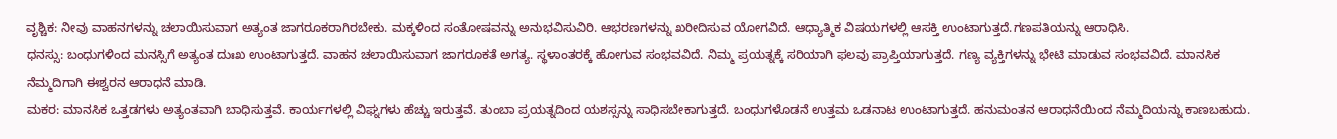ವೃಶ್ಚಿಕ: ನೀವು ವಾಹನಗಳನ್ನು ಚಲಾಯಿಸುವಾಗ ಅತ್ಯಂತ ಜಾಗರೂಕರಾಗಿರಬೇಕು. ಮಕ್ಕಳಿಂದ ಸಂತೋಷವನ್ನು ಅನುಭವಿಸುವಿರಿ. ಆಭರಣಗಳನ್ನು ಖರೀದಿಸುವ ಯೋಗವಿದೆ. ಆಧ್ಯಾತ್ಮಿಕ ವಿಷಯಗಳಲ್ಲಿ ಆಸಕ್ತಿ ಉಂಟಾಗುತ್ತದೆ.ಗಣಪತಿಯನ್ನು ಆರಾಧಿಸಿ.
ಧನಸ್ಸು: ಬಂಧುಗಳಿಂದ ಮನಸ್ಸಿಗೆ ಅತ್ಯಂತ ದುಃಖ ಉಂಟಾಗುತ್ತದೆ. ವಾಹನ ಚಲಾಯಿಸುವಾಗ ಜಾಗರೂಕತೆ ಅಗತ್ಯ. ಸ್ಥಳಾಂತರಕ್ಕೆ ಹೋಗುವ ಸಂಭವವಿದೆ. ನಿಮ್ಮ ಪ್ರಯತ್ನಕ್ಕೆ ಸರಿಯಾಗಿ ಫಲವು ಪ್ರಾಪ್ತಿಯಾಗುತ್ತದೆ. ಗಣ್ಯ ವ್ಯಕ್ತಿಗಳನ್ನು ಭೇಟಿ ಮಾಡುವ ಸಂಭವವಿದೆ. ಮಾನಸಿಕ ನೆಮ್ಮದಿಗಾಗಿ ಈಶ್ವರನ ಆರಾಧನೆ ಮಾಡಿ.
ಮಕರ: ಮಾನಸಿಕ ಒತ್ತಡಗಳು ಅತ್ಯಂತವಾಗಿ ಬಾಧಿಸುತ್ತವೆ. ಕಾರ್ಯಗಳಲ್ಲಿ ವಿಘ್ನಗಳು ಹೆಚ್ಚು ಇರುತ್ತವೆ. ತುಂಬಾ ಪ್ರಯತ್ನದಿಂದ ಯಶಸ್ಸನ್ನು ಸಾಧಿಸಬೇಕಾಗುತ್ತದೆ. ಬಂಧುಗಳೊಡನೆ ಉತ್ತಮ ಒಡನಾಟ ಉಂಟಾಗುತ್ತದೆ. ಹನುಮಂತನ ಆರಾಧನೆಯಿಂದ ನೆಮ್ಮದಿಯನ್ನು ಕಾಣಬಹುದು.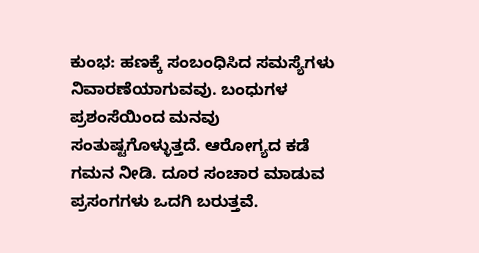ಕುಂಭ: ಹಣಕ್ಕೆ ಸಂಬಂಧಿಸಿದ ಸಮಸ್ಯೆಗಳು ನಿವಾರಣೆಯಾಗುವವು. ಬಂಧುಗಳ ಪ್ರಶಂಸೆಯಿಂದ ಮನವು ಸಂತುಷ್ಟಗೊಳ್ಳುತ್ತದೆ. ಆರೋಗ್ಯದ ಕಡೆ ಗಮನ ನೀಡಿ. ದೂರ ಸಂಚಾರ ಮಾಡುವ ಪ್ರಸಂಗಗಳು ಒದಗಿ ಬರುತ್ತವೆ.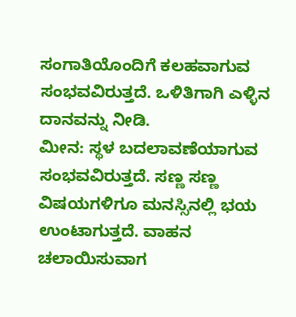ಸಂಗಾತಿಯೊಂದಿಗೆ ಕಲಹವಾಗುವ ಸಂಭವವಿರುತ್ತದೆ. ಒಳಿತಿಗಾಗಿ ಎಳ್ಳಿನ ದಾನವನ್ನು ನೀಡಿ.
ಮೀನ: ಸ್ಥಳ ಬದಲಾವಣೆಯಾಗುವ ಸಂಭವವಿರುತ್ತದೆ. ಸಣ್ಣ ಸಣ್ಣ ವಿಷಯಗಳಿಗೂ ಮನಸ್ಸಿನಲ್ಲಿ ಭಯ ಉಂಟಾಗುತ್ತದೆ. ವಾಹನ ಚಲಾಯಿಸುವಾಗ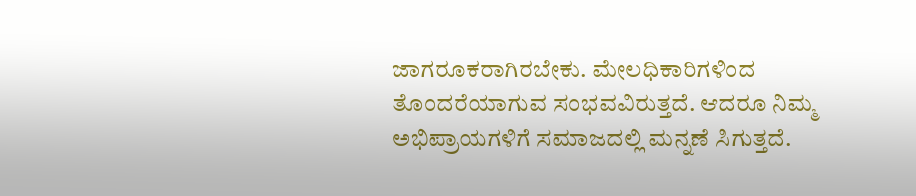ಜಾಗರೂಕರಾಗಿರಬೇಕು. ಮೇಲಧಿಕಾರಿಗಳಿಂದ ತೊಂದರೆಯಾಗುವ ಸಂಭವವಿರುತ್ತದೆ. ಆದರೂ ನಿಮ್ಮ ಅಭಿಪ್ರಾಯಗಳಿಗೆ ಸಮಾಜದಲ್ಲಿ ಮನ್ನಣೆ ಸಿಗುತ್ತದೆ.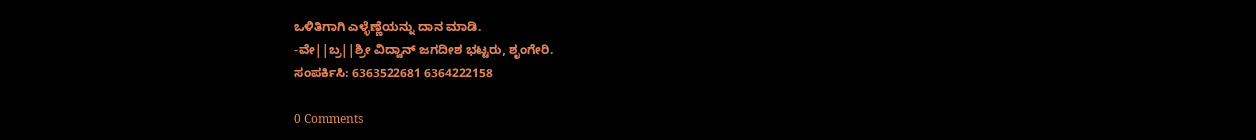ಒಳಿತಿಗಾಗಿ ಎಳ್ಳೆಣ್ಣೆಯನ್ನು ದಾನ ಮಾಡಿ.
-ವೇ||ಬ್ರ||ಶ್ರೀ ವಿದ್ವಾನ್ ಜಗದೀಶ ಭಟ್ಟರು, ಶೃಂಗೇರಿ.
ಸಂಪರ್ಕಿಸಿ: 6363522681 6364222158

0 Comments